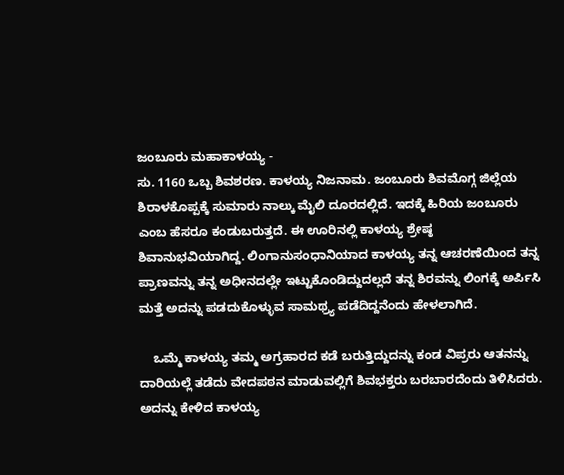ಜಂಬೂರು ಮಹಾಕಾಳಯ್ಯ -
ಸು. 1160 ಒಬ್ಬ ಶಿವಶರಣ. ಕಾಳಯ್ಯ ನಿಜನಾಮ. ಜಂಬೂರು ಶಿವಮೊಗ್ಗ ಜಿಲ್ಲೆಯ ಶಿರಾಳಕೊಪ್ಪಕ್ಕೆ ಸುಮಾರು ನಾಲ್ಕು ಮೈಲಿ ದೂರದಲ್ಲಿದೆ. ಇದಕ್ಕೆ ಹಿರಿಯ ಜಂಬೂರು ಎಂಬ ಹೆಸರೂ ಕಂಡುಬರುತ್ತದೆ. ಈ ಊರಿನಲ್ಲಿ ಕಾಳಯ್ಯ ಶ್ರೇಷ್ಠ ಶಿವಾನುಭವಿಯಾಗಿದ್ದ. ಲಿಂಗಾನುಸಂಧಾನಿಯಾದ ಕಾಳಯ್ಯ ತನ್ನ ಆಚರಣೆಯಿಂದ ತನ್ನ ಪ್ರಾಣವನ್ನು ತನ್ನ ಅಧೀನದಲ್ಲೇ ಇಟ್ಟುಕೊಂಡಿದ್ದುದಲ್ಲದೆ ತನ್ನ ಶಿರವನ್ನು ಲಿಂಗಕ್ಕೆ ಅರ್ಪಿಸಿ ಮತ್ತೆ ಅದನ್ನು ಪಡದುಕೊಳ್ಳುವ ಸಾಮಥ್ರ್ಯ ಪಡೆದಿದ್ದನೆಂದು ಹೇಳಲಾಗಿದೆ.

    ಒಮ್ಮೆ ಕಾಳಯ್ಯ ತಮ್ಮ ಅಗ್ರಹಾರದ ಕಡೆ ಬರುತ್ತಿದ್ದುದನ್ನು ಕಂಡ ವಿಪ್ರರು ಆತನನ್ನು ದಾರಿಯಲ್ಲೆ ತಡೆದು ವೇದಪಠನ ಮಾಡುವಲ್ಲಿಗೆ ಶಿವಭಕ್ತರು ಬರಬಾರದೆಂದು ತಿಳಿಸಿದರು. ಅದನ್ನು ಕೇಳಿದ ಕಾಳಯ್ಯ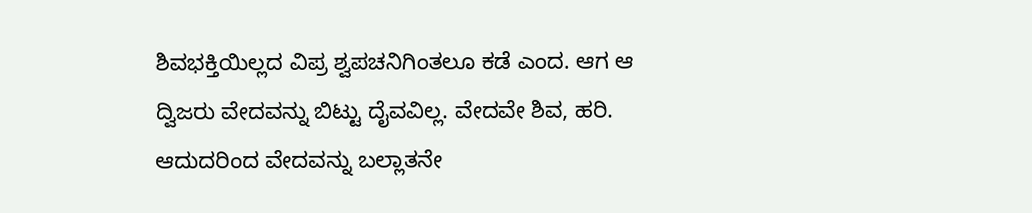ಶಿವಭಕ್ತಿಯಿಲ್ಲದ ವಿಪ್ರ ಶ್ವಪಚನಿಗಿಂತಲೂ ಕಡೆ ಎಂದ. ಆಗ ಆ ದ್ವಿಜರು ವೇದವನ್ನು ಬಿಟ್ಟು ದೈವವಿಲ್ಲ. ವೇದವೇ ಶಿವ, ಹರಿ. ಆದುದರಿಂದ ವೇದವನ್ನು ಬಲ್ಲಾತನೇ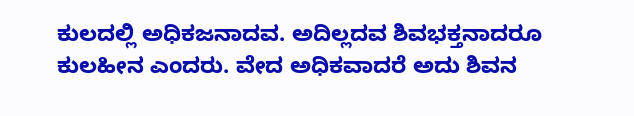ಕುಲದಲ್ಲಿ ಅಧಿಕಜನಾದವ. ಅದಿಲ್ಲದವ ಶಿವಭಕ್ತನಾದರೂ ಕುಲಹೀನ ಎಂದರು. ವೇದ ಅಧಿಕವಾದರೆ ಅದು ಶಿವನ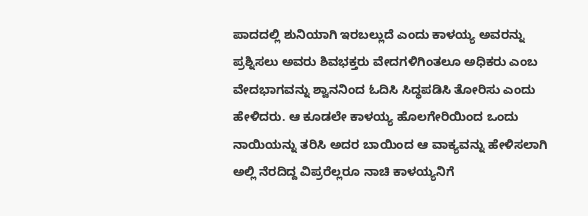ಪಾದದಲ್ಲಿ ಶುನಿಯಾಗಿ ಇರಬಲ್ಲುದೆ ಎಂದು ಕಾಳಯ್ಯ ಅವರನ್ನು ಪ್ರಶ್ನಿಸಲು ಅವರು ಶಿವಭಕ್ತರು ವೇದಗಳಿಗಿಂತಲೂ ಅಧಿಕರು ಎಂಬ ವೇದಭಾಗವನ್ನು ಶ್ವಾನನಿಂದ ಓದಿಸಿ ಸಿದ್ಧಪಡಿಸಿ ತೋರಿಸು ಎಂದು ಹೇಳಿದರು. ಆ ಕೂಡಲೇ ಕಾಳಯ್ಯ ಹೊಲಗೇರಿಯಿಂದ ಒಂದು ನಾಯಿಯನ್ನು ತರಿಸಿ ಅದರ ಬಾಯಿಂದ ಆ ವಾಕ್ಯವನ್ನು ಹೇಳಿಸಲಾಗಿ ಅಲ್ಲಿ ನೆರದಿದ್ದ ವಿಪ್ರರೆಲ್ಲರೂ ನಾಚಿ ಕಾಳಯ್ಯನಿಗೆ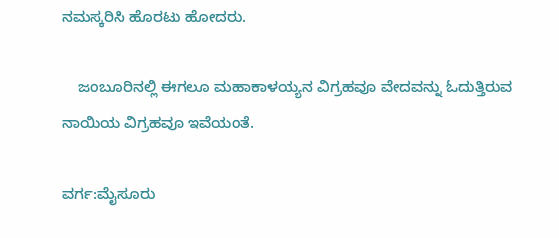ನಮಸ್ಕರಿಸಿ ಹೊರಟು ಹೋದರು.

    ಜಂಬೂರಿನಲ್ಲಿ ಈಗಲೂ ಮಹಾಕಾಳಯ್ಯನ ವಿಗ್ರಹವೂ ವೇದವನ್ನು ಓದುತ್ತಿರುವ ನಾಯಿಯ ವಿಗ್ರಹವೂ ಇವೆಯಂತೆ.

ವರ್ಗ:ಮೈಸೂರು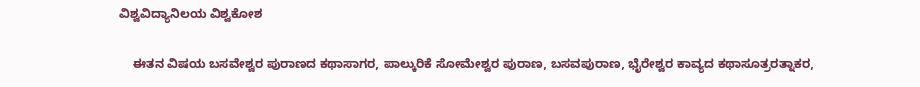ವಿಶ್ವವಿದ್ಯಾನಿಲಯ ವಿಶ್ವಕೋಶ

    ಈತನ ವಿಷಯ ಬಸವೇಶ್ವರ ಪುರಾಣದ ಕಥಾಸಾಗರ, ಪಾಲ್ಕುರಿಕೆ ಸೋಮೇಶ್ವರ ಪುರಾಣ, ಬಸವಪುರಾಣ, ಭೈರೇಶ್ವರ ಕಾವ್ಯದ ಕಥಾಸೂತ್ರರತ್ನಾಕರ,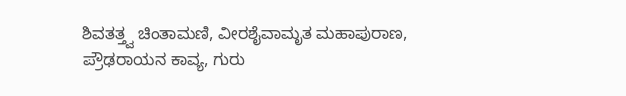ಶಿವತತ್ತ್ವ ಚಿಂತಾಮಣಿ, ವೀರಶೈವಾಮೃತ ಮಹಾಪುರಾಣ, ಪ್ರೌಢರಾಯನ ಕಾವ್ಯ, ಗುರು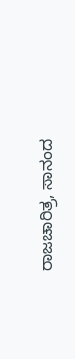ರಾಜಚಾರಿತ್ರ, ಸಾನಂದ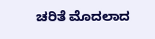ಚರಿತೆ ಮೊದಲಾದ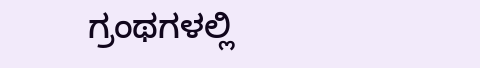ಗ್ರಂಥಗಳಲ್ಲಿ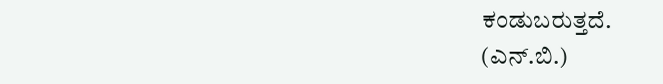ಕಂಡುಬರುತ್ತದೆ.
(ಎನ್.ಬಿ.)